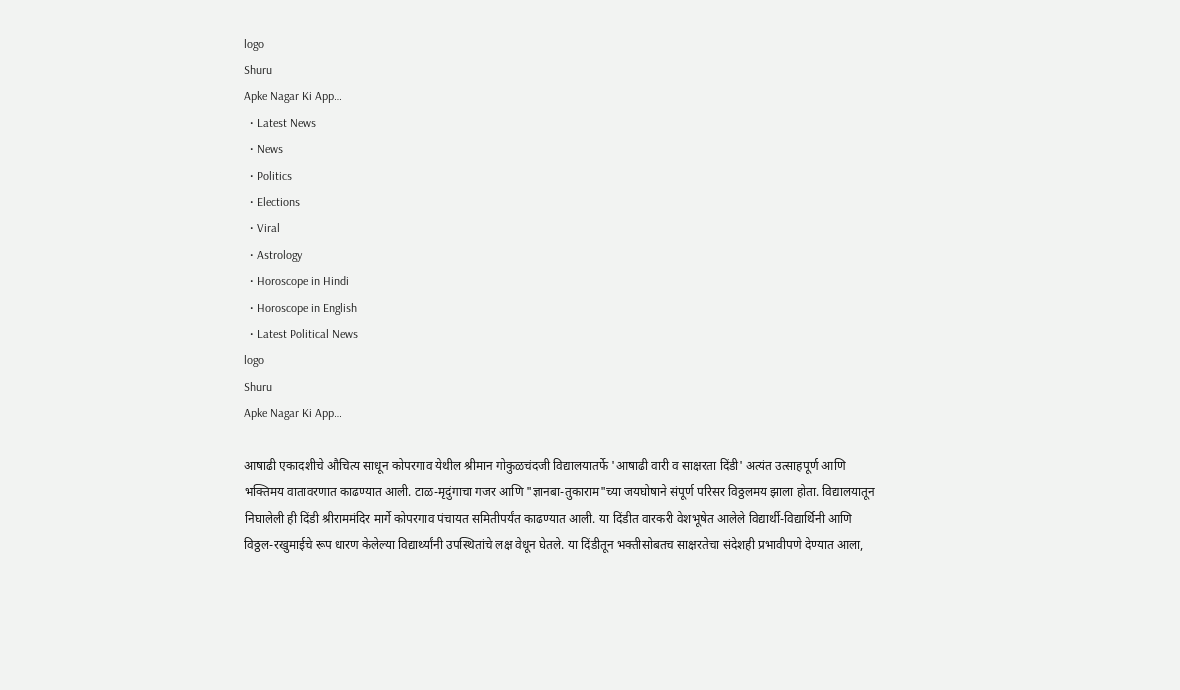logo
Shuru
Apke Nagar Ki App…
  • Latest News
  • News
  • Politics
  • Elections
  • Viral
  • Astrology
  • Horoscope in Hindi
  • Horoscope in English
  • Latest Political News
logo
Shuru
Apke Nagar Ki App…

आषाढी एकादशीचे औचित्य साधून कोपरगाव येथील श्रीमान गोकुळचंदजी विद्यालयातर्फे 'आषाढी वारी व साक्षरता दिंडी' अत्यंत उत्साहपूर्ण आणि भक्तिमय वातावरणात काढण्यात आली. टाळ-मृदुंगाचा गजर आणि "ज्ञानबा-तुकाराम"च्या जयघोषाने संपूर्ण परिसर विठ्ठलमय झाला होता. विद्यालयातून निघालेली ही दिंडी श्रीराममंदिर मार्गे कोपरगाव पंचायत समितीपर्यंत काढण्यात आली. या दिंडीत वारकरी वेशभूषेत आलेले विद्यार्थी-विद्यार्थिनी आणि विठ्ठल-रखुमाईचे रूप धारण केलेल्या विद्यार्थ्यांनी उपस्थितांचे लक्ष वेधून घेतले. या दिंडीतून भक्तीसोबतच साक्षरतेचा संदेशही प्रभावीपणे देण्यात आला,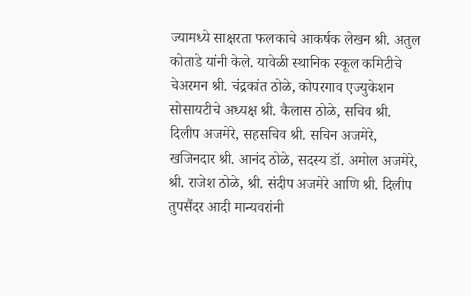ज्यामध्ये साक्षरता फलकाचे आकर्षक लेखन श्री. अतुल कोताडे यांनी केले. यावेळी स्थानिक स्कूल कमिटीचे चेअरमन श्री. चंद्रकांत ठोळे, कोपरगाव एज्युकेशन सोसायटीचे अध्यक्ष श्री. कैलास ठोळे, सचिव श्री. दिलीप अजमेरे, सहसचिव श्री. सचिन अजमेरे, खजिनदार श्री. आनंद ठोळे, सदस्य डॉ. अमोल अजमेरे, श्री. राजेश ठोळे, श्री. संदीप अजमेरे आणि श्री. दिलीप तुपसैंदर आदी मान्यवरांनी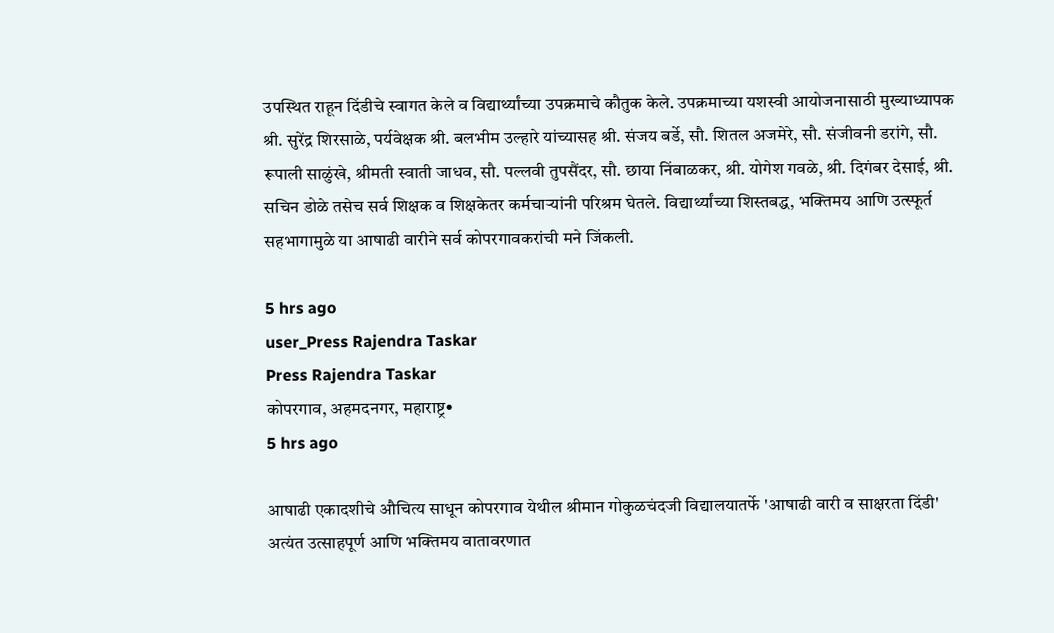उपस्थित राहून दिंडीचे स्वागत केले व विद्यार्थ्यांच्या उपक्रमाचे कौतुक केले. उपक्रमाच्या यशस्वी आयोजनासाठी मुख्याध्यापक श्री. सुरेंद्र शिरसाळे, पर्यवेक्षक श्री. बलभीम उल्हारे यांच्यासह श्री. संजय बर्डे, सौ. शितल अजमेरे, सौ. संजीवनी डरांगे, सौ. रूपाली साळुंखे, श्रीमती स्वाती जाधव, सौ. पल्लवी तुपसैंदर, सौ. छाया निंबाळकर, श्री. योगेश गवळे, श्री. दिगंबर देसाई, श्री. सचिन डोळे तसेच सर्व शिक्षक व शिक्षकेतर कर्मचाऱ्यांनी परिश्रम घेतले. विद्यार्थ्यांच्या शिस्तबद्ध, भक्तिमय आणि उत्स्फूर्त सहभागामुळे या आषाढी वारीने सर्व कोपरगावकरांची मने जिंकली.

5 hrs ago
user_Press Rajendra Taskar
Press Rajendra Taskar
कोपरगाव, अहमदनगर, महाराष्ट्र•
5 hrs ago

आषाढी एकादशीचे औचित्य साधून कोपरगाव येथील श्रीमान गोकुळचंदजी विद्यालयातर्फे 'आषाढी वारी व साक्षरता दिंडी' अत्यंत उत्साहपूर्ण आणि भक्तिमय वातावरणात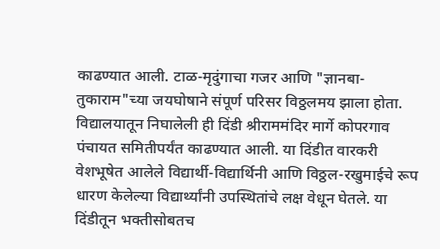काढण्यात आली. टाळ-मृदुंगाचा गजर आणि "ज्ञानबा-तुकाराम"च्या जयघोषाने संपूर्ण परिसर विठ्ठलमय झाला होता. विद्यालयातून निघालेली ही दिंडी श्रीराममंदिर मार्गे कोपरगाव पंचायत समितीपर्यंत काढण्यात आली. या दिंडीत वारकरी वेशभूषेत आलेले विद्यार्थी-विद्यार्थिनी आणि विठ्ठल-रखुमाईचे रूप धारण केलेल्या विद्यार्थ्यांनी उपस्थितांचे लक्ष वेधून घेतले. या दिंडीतून भक्तीसोबतच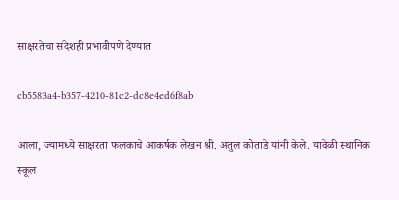साक्षरतेचा संदेशही प्रभावीपणे देण्यात

cb5583a4-b357-4210-81c2-dc8e4ed6f8ab

आला, ज्यामध्ये साक्षरता फलकाचे आकर्षक लेखन श्री. अतुल कोताडे यांनी केले. यावेळी स्थानिक स्कूल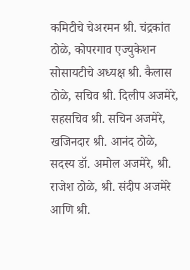कमिटीचे चेअरमन श्री. चंद्रकांत ठोळे, कोपरगाव एज्युकेशन सोसायटीचे अध्यक्ष श्री. कैलास ठोळे, सचिव श्री. दिलीप अजमेरे, सहसचिव श्री. सचिन अजमेरे, खजिनदार श्री. आनंद ठोळे, सदस्य डॉ. अमोल अजमेरे, श्री. राजेश ठोळे, श्री. संदीप अजमेरे आणि श्री.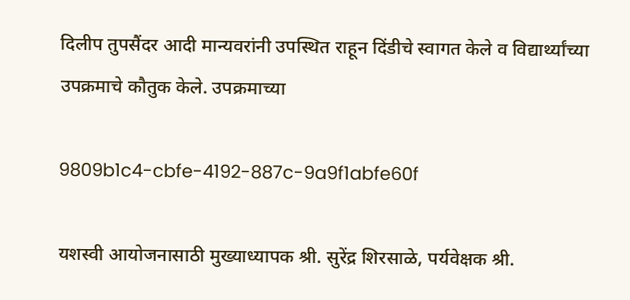दिलीप तुपसैंदर आदी मान्यवरांनी उपस्थित राहून दिंडीचे स्वागत केले व विद्यार्थ्यांच्या उपक्रमाचे कौतुक केले. उपक्रमाच्या

9809b1c4-cbfe-4192-887c-9a9f1abfe60f

यशस्वी आयोजनासाठी मुख्याध्यापक श्री. सुरेंद्र शिरसाळे, पर्यवेक्षक श्री.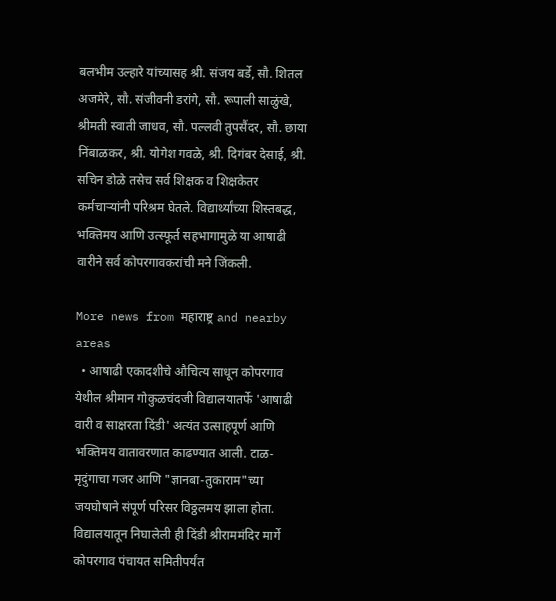बलभीम उल्हारे यांच्यासह श्री. संजय बर्डे, सौ. शितल अजमेरे, सौ. संजीवनी डरांगे, सौ. रूपाली साळुंखे, श्रीमती स्वाती जाधव, सौ. पल्लवी तुपसैंदर, सौ. छाया निंबाळकर, श्री. योगेश गवळे, श्री. दिगंबर देसाई, श्री. सचिन डोळे तसेच सर्व शिक्षक व शिक्षकेतर कर्मचाऱ्यांनी परिश्रम घेतले. विद्यार्थ्यांच्या शिस्तबद्ध, भक्तिमय आणि उत्स्फूर्त सहभागामुळे या आषाढी वारीने सर्व कोपरगावकरांची मने जिंकली.

More news from महाराष्ट्र and nearby areas
  • आषाढी एकादशीचे औचित्य साधून कोपरगाव येथील श्रीमान गोकुळचंदजी विद्यालयातर्फे 'आषाढी वारी व साक्षरता दिंडी' अत्यंत उत्साहपूर्ण आणि भक्तिमय वातावरणात काढण्यात आली. टाळ-मृदुंगाचा गजर आणि "ज्ञानबा-तुकाराम"च्या जयघोषाने संपूर्ण परिसर विठ्ठलमय झाला होता. विद्यालयातून निघालेली ही दिंडी श्रीराममंदिर मार्गे कोपरगाव पंचायत समितीपर्यंत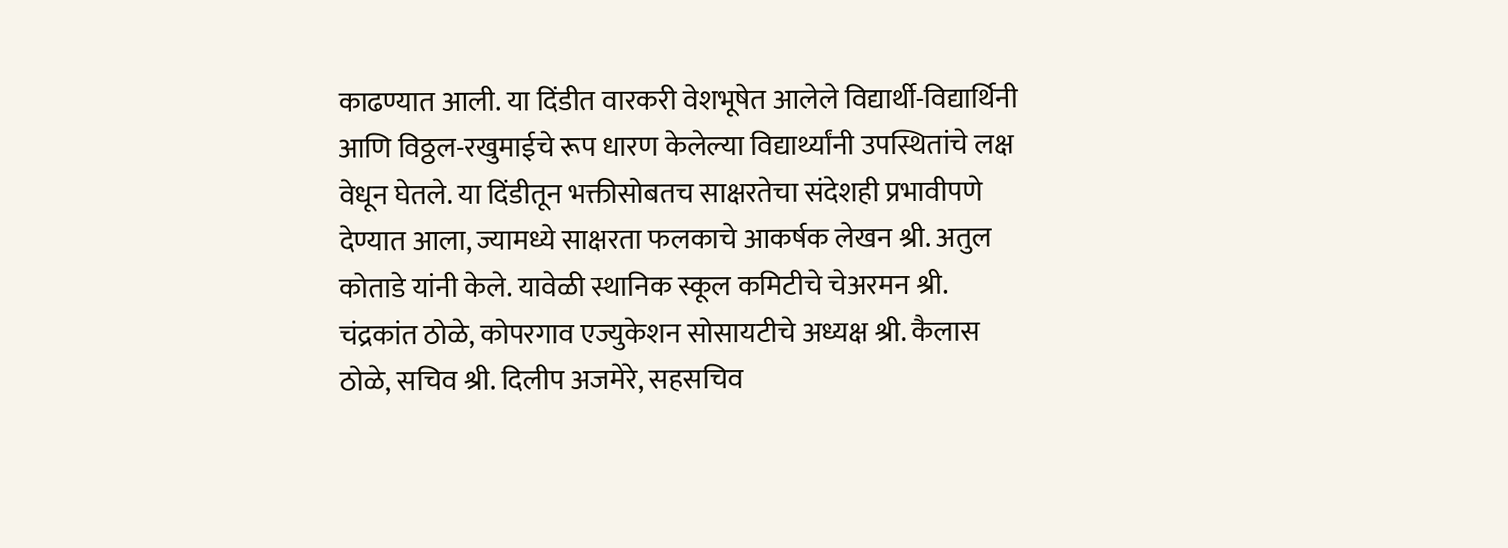काढण्यात आली. या दिंडीत वारकरी वेशभूषेत आलेले विद्यार्थी-विद्यार्थिनी आणि विठ्ठल-रखुमाईचे रूप धारण केलेल्या विद्यार्थ्यांनी उपस्थितांचे लक्ष वेधून घेतले. या दिंडीतून भक्तीसोबतच साक्षरतेचा संदेशही प्रभावीपणे देण्यात आला, ज्यामध्ये साक्षरता फलकाचे आकर्षक लेखन श्री. अतुल कोताडे यांनी केले. यावेळी स्थानिक स्कूल कमिटीचे चेअरमन श्री. चंद्रकांत ठोळे, कोपरगाव एज्युकेशन सोसायटीचे अध्यक्ष श्री. कैलास ठोळे, सचिव श्री. दिलीप अजमेरे, सहसचिव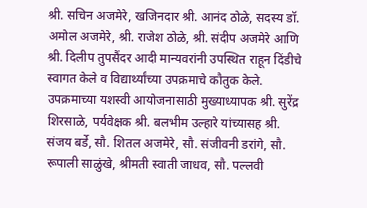श्री. सचिन अजमेरे, खजिनदार श्री. आनंद ठोळे, सदस्य डॉ. अमोल अजमेरे, श्री. राजेश ठोळे, श्री. संदीप अजमेरे आणि श्री. दिलीप तुपसैंदर आदी मान्यवरांनी उपस्थित राहून दिंडीचे स्वागत केले व विद्यार्थ्यांच्या उपक्रमाचे कौतुक केले. उपक्रमाच्या यशस्वी आयोजनासाठी मुख्याध्यापक श्री. सुरेंद्र शिरसाळे, पर्यवेक्षक श्री. बलभीम उल्हारे यांच्यासह श्री. संजय बर्डे, सौ. शितल अजमेरे, सौ. संजीवनी डरांगे, सौ. रूपाली साळुंखे, श्रीमती स्वाती जाधव, सौ. पल्लवी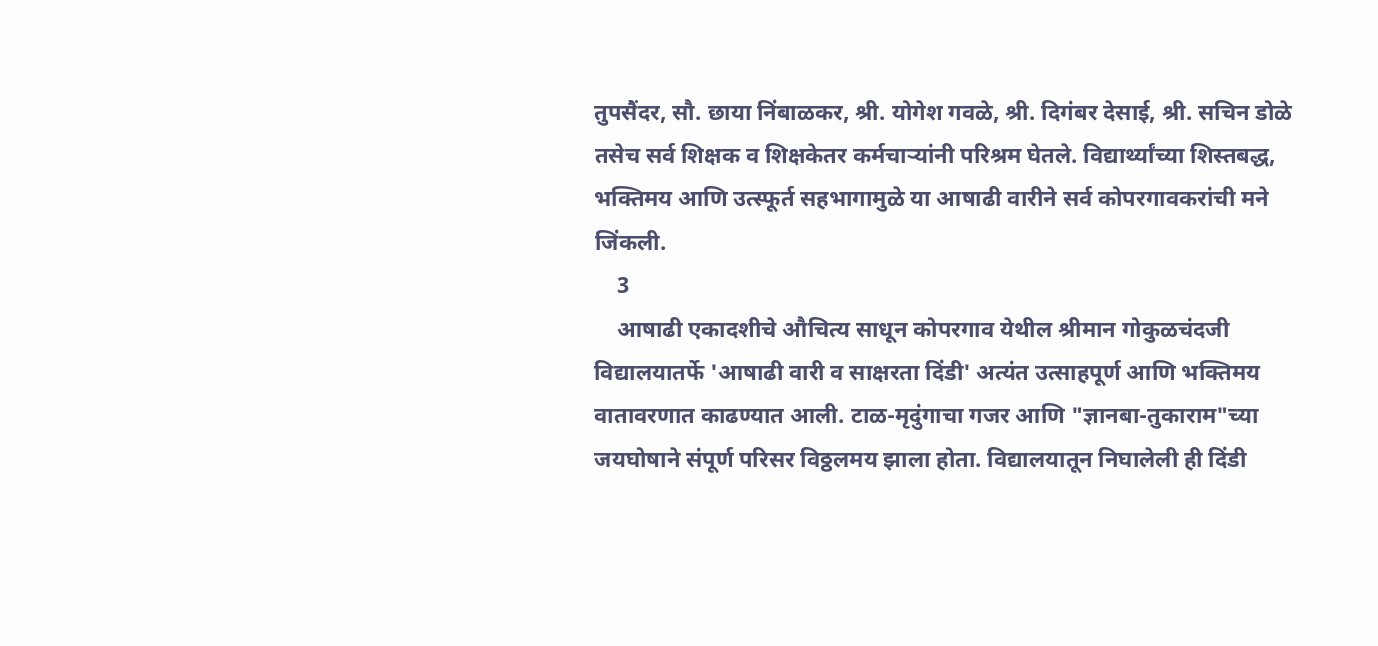तुपसैंदर, सौ. छाया निंबाळकर, श्री. योगेश गवळे, श्री. दिगंबर देसाई, श्री. सचिन डोळे तसेच सर्व शिक्षक व शिक्षकेतर कर्मचाऱ्यांनी परिश्रम घेतले. विद्यार्थ्यांच्या शिस्तबद्ध, भक्तिमय आणि उत्स्फूर्त सहभागामुळे या आषाढी वारीने सर्व कोपरगावकरांची मने जिंकली.
    3
    आषाढी एकादशीचे औचित्य साधून कोपरगाव येथील श्रीमान गोकुळचंदजी विद्यालयातर्फे 'आषाढी वारी व साक्षरता दिंडी' अत्यंत उत्साहपूर्ण आणि भक्तिमय वातावरणात काढण्यात आली. टाळ-मृदुंगाचा गजर आणि "ज्ञानबा-तुकाराम"च्या जयघोषाने संपूर्ण परिसर विठ्ठलमय झाला होता. विद्यालयातून निघालेली ही दिंडी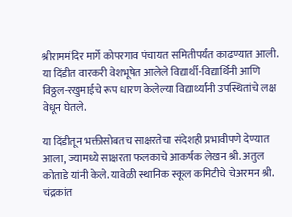श्रीराममंदिर मार्गे कोपरगाव पंचायत समितीपर्यंत काढण्यात आली. या दिंडीत वारकरी वेशभूषेत आलेले विद्यार्थी-विद्यार्थिनी आणि विठ्ठल-रखुमाईचे रूप धारण केलेल्या विद्यार्थ्यांनी उपस्थितांचे लक्ष वेधून घेतले.

या दिंडीतून भक्तीसोबतच साक्षरतेचा संदेशही प्रभावीपणे देण्यात आला, ज्यामध्ये साक्षरता फलकाचे आकर्षक लेखन श्री. अतुल कोताडे यांनी केले. यावेळी स्थानिक स्कूल कमिटीचे चेअरमन श्री. चंद्रकांत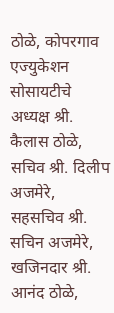ठोळे, कोपरगाव एज्युकेशन सोसायटीचे अध्यक्ष श्री. कैलास ठोळे, सचिव श्री. दिलीप अजमेरे, सहसचिव श्री. सचिन अजमेरे, खजिनदार श्री. आनंद ठोळे,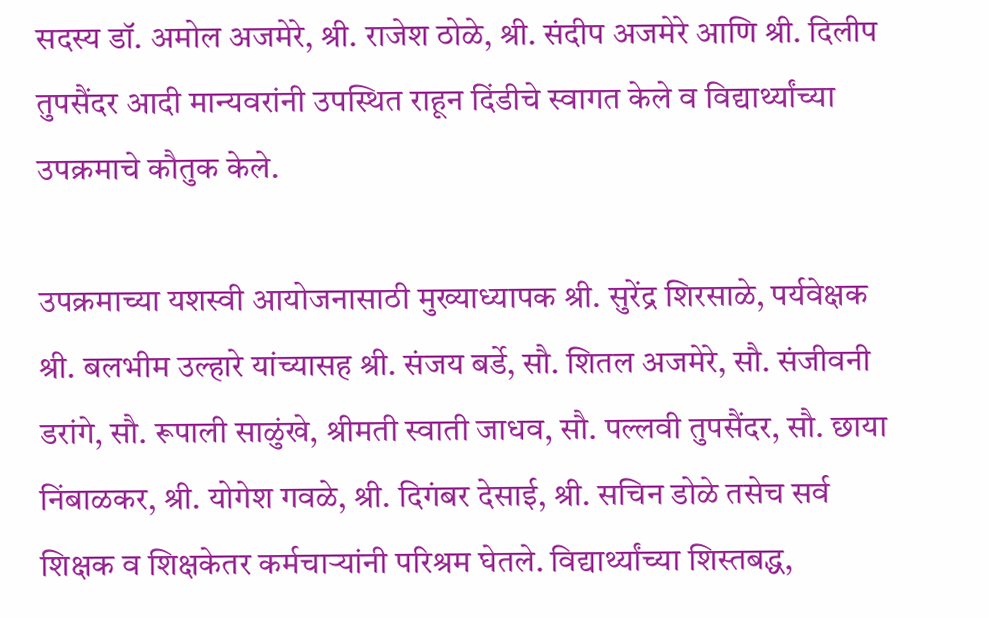सदस्य डॉ. अमोल अजमेरे, श्री. राजेश ठोळे, श्री. संदीप अजमेरे आणि श्री. दिलीप तुपसैंदर आदी मान्यवरांनी उपस्थित राहून दिंडीचे स्वागत केले व विद्यार्थ्यांच्या उपक्रमाचे कौतुक केले.

उपक्रमाच्या यशस्वी आयोजनासाठी मुख्याध्यापक श्री. सुरेंद्र शिरसाळे, पर्यवेक्षक श्री. बलभीम उल्हारे यांच्यासह श्री. संजय बर्डे, सौ. शितल अजमेरे, सौ. संजीवनी डरांगे, सौ. रूपाली साळुंखे, श्रीमती स्वाती जाधव, सौ. पल्लवी तुपसैंदर, सौ. छाया निंबाळकर, श्री. योगेश गवळे, श्री. दिगंबर देसाई, श्री. सचिन डोळे तसेच सर्व शिक्षक व शिक्षकेतर कर्मचाऱ्यांनी परिश्रम घेतले. विद्यार्थ्यांच्या शिस्तबद्ध,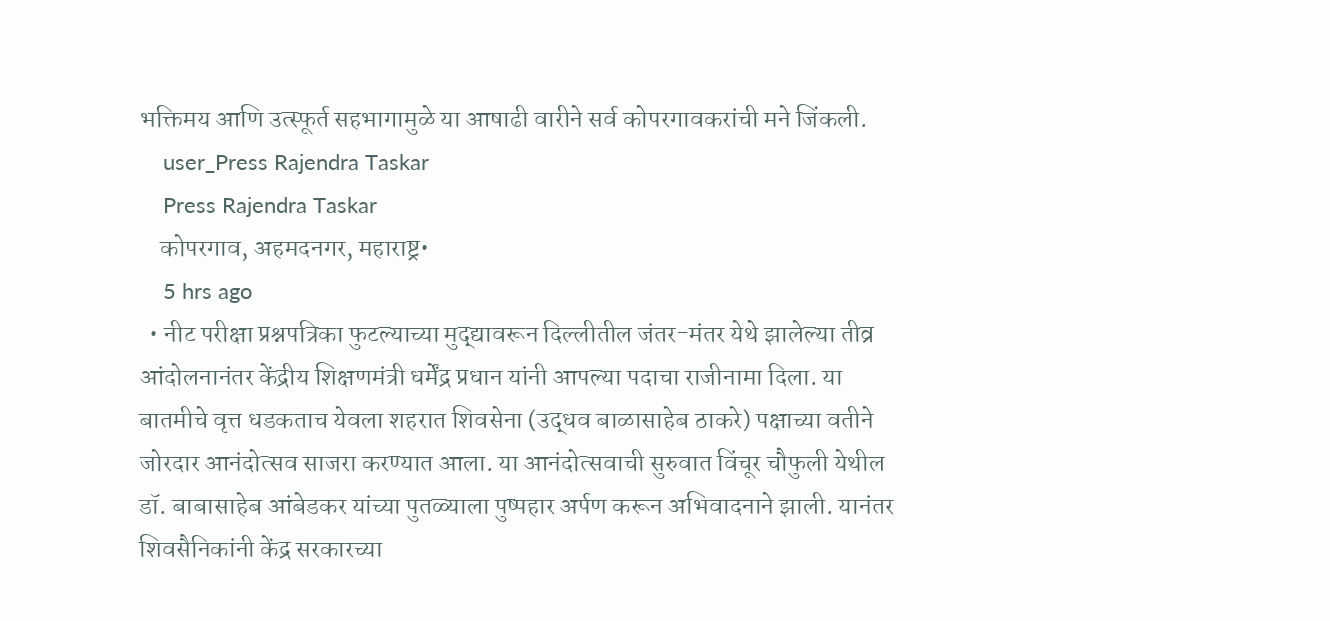भक्तिमय आणि उत्स्फूर्त सहभागामुळे या आषाढी वारीने सर्व कोपरगावकरांची मने जिंकली.
    user_Press Rajendra Taskar
    Press Rajendra Taskar
    कोपरगाव, अहमदनगर, महाराष्ट्र•
    5 hrs ago
  • नीट परीक्षा प्रश्नपत्रिका फुटल्याच्या मुद्द्यावरून दिल्लीतील जंतर-मंतर येथे झालेल्या तीव्र आंदोलनानंतर केंद्रीय शिक्षणमंत्री धर्मेंद्र प्रधान यांनी आपल्या पदाचा राजीनामा दिला. या बातमीचे वृत्त धडकताच येवला शहरात शिवसेना (उद्धव बाळासाहेब ठाकरे) पक्षाच्या वतीने जोरदार आनंदोत्सव साजरा करण्यात आला. या आनंदोत्सवाची सुरुवात विंचूर चौफुली येथील डॉ. बाबासाहेब आंबेडकर यांच्या पुतळ्याला पुष्पहार अर्पण करून अभिवादनाने झाली. यानंतर शिवसैनिकांनी केंद्र सरकारच्या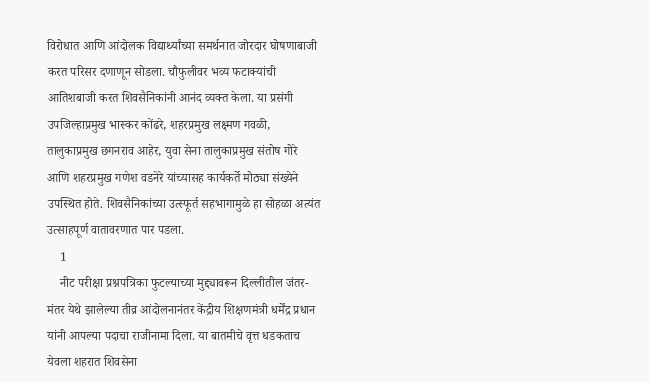विरोधात आणि आंदोलक विद्यार्थ्यांच्या समर्थनात जोरदार घोषणाबाजी करत परिसर दणाणून सोडला. चौफुलीवर भव्य फटाक्यांची आतिशबाजी करत शिवसैनिकांनी आनंद व्यक्त केला. या प्रसंगी उपजिल्हाप्रमुख भास्कर कोंढरे, शहरप्रमुख लक्ष्मण गवळी, तालुकाप्रमुख छगनराव आहेर, युवा सेना तालुकाप्रमुख संतोष गोरे आणि शहरप्रमुख गणेश वडनेरे यांच्यासह कार्यकर्ते मोठ्या संख्येने उपस्थित होते. शिवसैनिकांच्या उत्स्फूर्त सहभागामुळे हा सोहळा अत्यंत उत्साहपूर्ण वातावरणात पार पडला.
    1
    नीट परीक्षा प्रश्नपत्रिका फुटल्याच्या मुद्द्यावरून दिल्लीतील जंतर-मंतर येथे झालेल्या तीव्र आंदोलनानंतर केंद्रीय शिक्षणमंत्री धर्मेंद्र प्रधान यांनी आपल्या पदाचा राजीनामा दिला. या बातमीचे वृत्त धडकताच येवला शहरात शिवसेना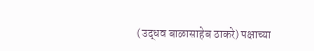(उद्धव बाळासाहेब ठाकरे) पक्षाच्या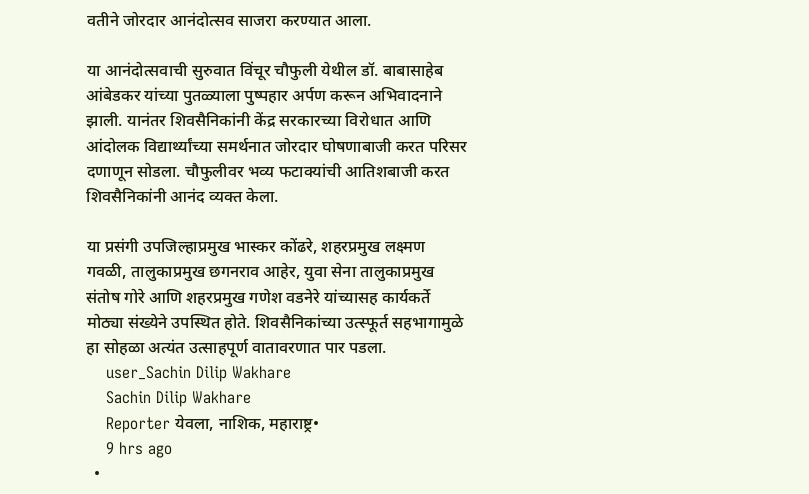वतीने जोरदार आनंदोत्सव साजरा करण्यात आला.

या आनंदोत्सवाची सुरुवात विंचूर चौफुली येथील डॉ. बाबासाहेब आंबेडकर यांच्या पुतळ्याला पुष्पहार अर्पण करून अभिवादनाने झाली. यानंतर शिवसैनिकांनी केंद्र सरकारच्या विरोधात आणि आंदोलक विद्यार्थ्यांच्या समर्थनात जोरदार घोषणाबाजी करत परिसर दणाणून सोडला. चौफुलीवर भव्य फटाक्यांची आतिशबाजी करत शिवसैनिकांनी आनंद व्यक्त केला.

या प्रसंगी उपजिल्हाप्रमुख भास्कर कोंढरे, शहरप्रमुख लक्ष्मण गवळी, तालुकाप्रमुख छगनराव आहेर, युवा सेना तालुकाप्रमुख संतोष गोरे आणि शहरप्रमुख गणेश वडनेरे यांच्यासह कार्यकर्ते मोठ्या संख्येने उपस्थित होते. शिवसैनिकांच्या उत्स्फूर्त सहभागामुळे हा सोहळा अत्यंत उत्साहपूर्ण वातावरणात पार पडला.
    user_Sachin Dilip Wakhare
    Sachin Dilip Wakhare
    Reporter येवला, नाशिक, महाराष्ट्र•
    9 hrs ago
  •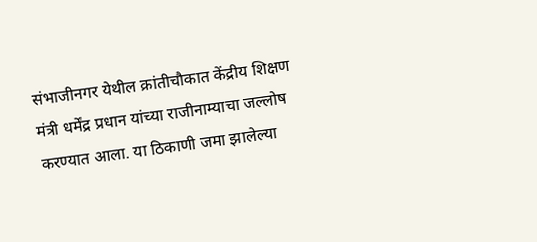संभाजीनगर येथील क्रांतीचौकात केंद्रीय शिक्षण मंत्री धर्मेंद्र प्रधान यांच्या राजीनाम्याचा जल्लोष करण्यात आला. या ठिकाणी जमा झालेल्या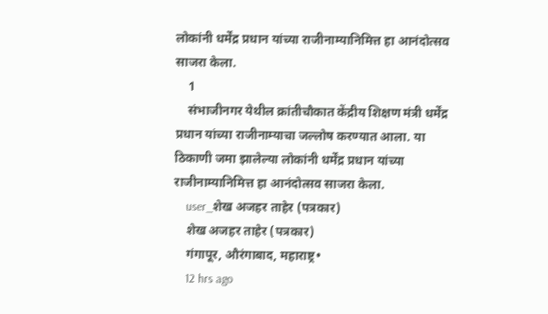लोकांनी धर्मेंद्र प्रधान यांच्या राजीनाम्यानिमित्त हा आनंदोत्सव साजरा केला.
    1
    संभाजीनगर येथील क्रांतीचौकात केंद्रीय शिक्षण मंत्री धर्मेंद्र प्रधान यांच्या राजीनाम्याचा जल्लोष करण्यात आला. या ठिकाणी जमा झालेल्या लोकांनी धर्मेंद्र प्रधान यांच्या राजीनाम्यानिमित्त हा आनंदोत्सव साजरा केला.
    user_शेख अजहर ताहेर (पत्रकार)
    शेख अजहर ताहेर (पत्रकार)
    गंगापूर, औरंगाबाद, महाराष्ट्र•
    12 hrs ago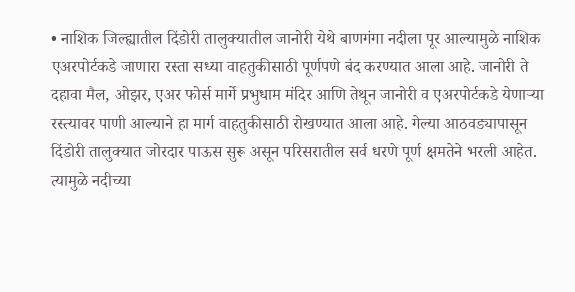• नाशिक जिल्ह्यातील दिंडोरी तालुक्यातील जानोरी येथे बाणगंगा नदीला पूर आल्यामुळे नाशिक एअरपोर्टकडे जाणारा रस्ता सध्या वाहतुकीसाठी पूर्णपणे बंद करण्यात आला आहे. जानोरी ते दहावा मैल, ओझर, एअर फोर्स मार्गे प्रभुधाम मंदिर आणि तेथून जानोरी व एअरपोर्टकडे येणाऱ्या रस्त्यावर पाणी आल्याने हा मार्ग वाहतुकीसाठी रोखण्यात आला आहे. गेल्या आठवड्यापासून दिंडोरी तालुक्यात जोरदार पाऊस सुरू असून परिसरातील सर्व धरणे पूर्ण क्षमतेने भरली आहेत. त्यामुळे नदीच्या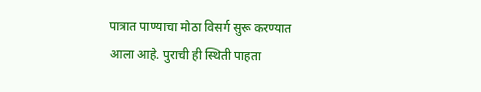पात्रात पाण्याचा मोठा विसर्ग सुरू करण्यात आला आहे. पुराची ही स्थिती पाहता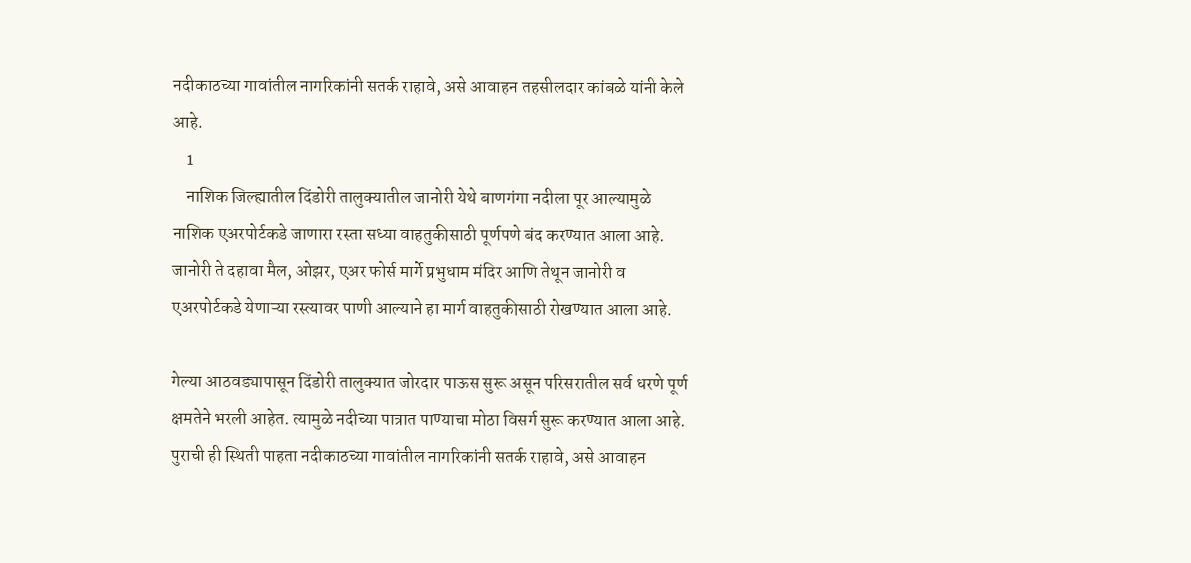नदीकाठच्या गावांतील नागरिकांनी सतर्क राहावे, असे आवाहन तहसीलदार कांबळे यांनी केले आहे.
    1
    नाशिक जिल्ह्यातील दिंडोरी तालुक्यातील जानोरी येथे बाणगंगा नदीला पूर आल्यामुळे नाशिक एअरपोर्टकडे जाणारा रस्ता सध्या वाहतुकीसाठी पूर्णपणे बंद करण्यात आला आहे. जानोरी ते दहावा मैल, ओझर, एअर फोर्स मार्गे प्रभुधाम मंदिर आणि तेथून जानोरी व एअरपोर्टकडे येणाऱ्या रस्त्यावर पाणी आल्याने हा मार्ग वाहतुकीसाठी रोखण्यात आला आहे.

गेल्या आठवड्यापासून दिंडोरी तालुक्यात जोरदार पाऊस सुरू असून परिसरातील सर्व धरणे पूर्ण क्षमतेने भरली आहेत. त्यामुळे नदीच्या पात्रात पाण्याचा मोठा विसर्ग सुरू करण्यात आला आहे. पुराची ही स्थिती पाहता नदीकाठच्या गावांतील नागरिकांनी सतर्क राहावे, असे आवाहन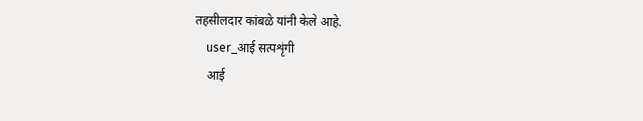तहसीलदार कांबळे यांनी केले आहे.
    user_आई सत्पशृंगी
    आई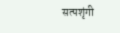सत्पशृंगी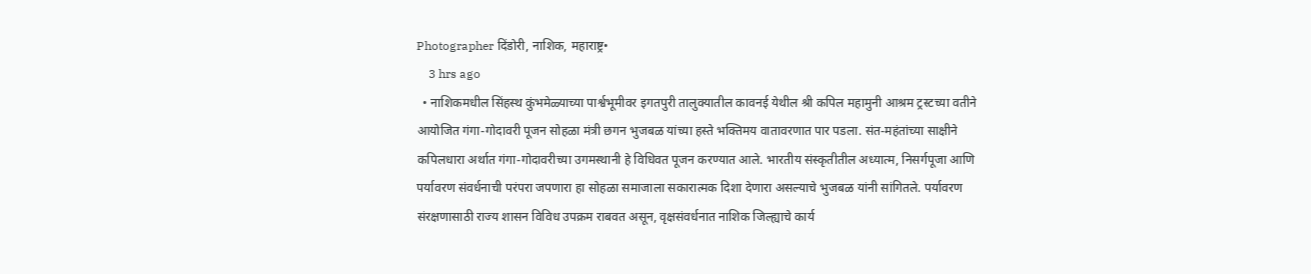Photographer दिंडोरी, नाशिक, महाराष्ट्र•
    3 hrs ago
  • नाशिकमधील सिंहस्थ कुंभमेळ्याच्या पार्श्वभूमीवर इगतपुरी तालुक्यातील कावनई येथील श्री कपिल महामुनी आश्रम ट्रस्टच्या वतीने आयोजित गंगा-गोदावरी पूजन सोहळा मंत्री छगन भुजबळ यांच्या हस्ते भक्तिमय वातावरणात पार पडला. संत-महंतांच्या साक्षीने कपिलधारा अर्थात गंगा-गोदावरीच्या उगमस्थानी हे विधिवत पूजन करण्यात आले. भारतीय संस्कृतीतील अध्यात्म, निसर्गपूजा आणि पर्यावरण संवर्धनाची परंपरा जपणारा हा सोहळा समाजाला सकारात्मक दिशा देणारा असल्याचे भुजबळ यांनी सांगितले. पर्यावरण संरक्षणासाठी राज्य शासन विविध उपक्रम राबवत असून, वृक्षसंवर्धनात नाशिक जिल्ह्याचे कार्य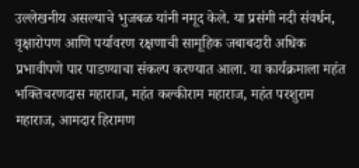उल्लेखनीय असल्याचे भुजबळ यांनी नमूद केले. या प्रसंगी नदी संवर्धन, वृक्षारोपण आणि पर्यावरण रक्षणाची सामूहिक जबाबदारी अधिक प्रभावीपणे पार पाडण्याचा संकल्प करण्यात आला. या कार्यक्रमाला महंत भक्तिचरणदास महाराज, महंत कल्कीराम महाराज, महंत परशुराम महाराज, आमदार हिरामण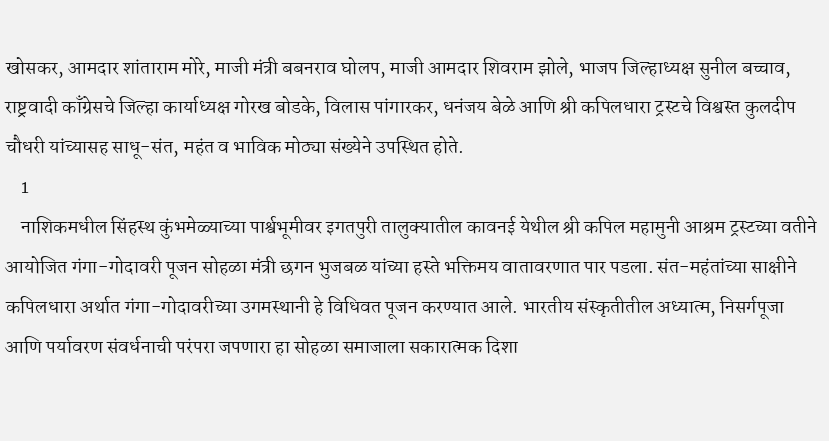खोसकर, आमदार शांताराम मोरे, माजी मंत्री बबनराव घोलप, माजी आमदार शिवराम झोले, भाजप जिल्हाध्यक्ष सुनील बच्चाव, राष्ट्रवादी काँग्रेसचे जिल्हा कार्याध्यक्ष गोरख बोडके, विलास पांगारकर, धनंजय बेळे आणि श्री कपिलधारा ट्रस्टचे विश्वस्त कुलदीप चौधरी यांच्यासह साधू-संत, महंत व भाविक मोठ्या संख्येने उपस्थित होते.
    1
    नाशिकमधील सिंहस्थ कुंभमेळ्याच्या पार्श्वभूमीवर इगतपुरी तालुक्यातील कावनई येथील श्री कपिल महामुनी आश्रम ट्रस्टच्या वतीने आयोजित गंगा-गोदावरी पूजन सोहळा मंत्री छगन भुजबळ यांच्या हस्ते भक्तिमय वातावरणात पार पडला. संत-महंतांच्या साक्षीने कपिलधारा अर्थात गंगा-गोदावरीच्या उगमस्थानी हे विधिवत पूजन करण्यात आले. भारतीय संस्कृतीतील अध्यात्म, निसर्गपूजा आणि पर्यावरण संवर्धनाची परंपरा जपणारा हा सोहळा समाजाला सकारात्मक दिशा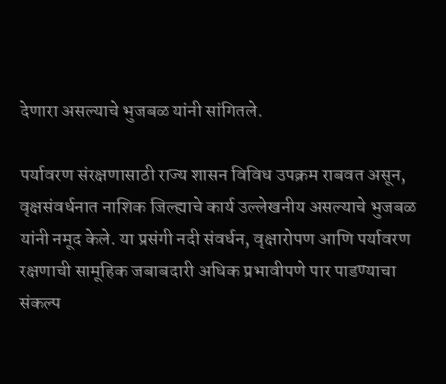देणारा असल्याचे भुजबळ यांनी सांगितले.

पर्यावरण संरक्षणासाठी राज्य शासन विविध उपक्रम राबवत असून, वृक्षसंवर्धनात नाशिक जिल्ह्याचे कार्य उल्लेखनीय असल्याचे भुजबळ यांनी नमूद केले. या प्रसंगी नदी संवर्धन, वृक्षारोपण आणि पर्यावरण रक्षणाची सामूहिक जबाबदारी अधिक प्रभावीपणे पार पाडण्याचा संकल्प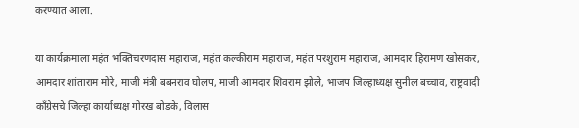करण्यात आला.

या कार्यक्रमाला महंत भक्तिचरणदास महाराज, महंत कल्कीराम महाराज, महंत परशुराम महाराज, आमदार हिरामण खोसकर, आमदार शांताराम मोरे, माजी मंत्री बबनराव घोलप, माजी आमदार शिवराम झोले, भाजप जिल्हाध्यक्ष सुनील बच्चाव, राष्ट्रवादी काँग्रेसचे जिल्हा कार्याध्यक्ष गोरख बोडके, विलास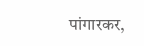पांगारकर,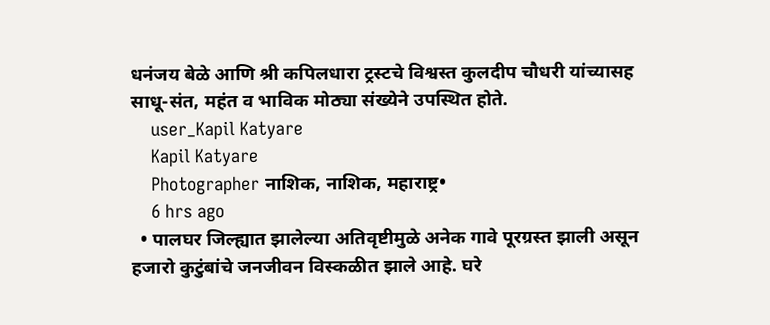धनंजय बेळे आणि श्री कपिलधारा ट्रस्टचे विश्वस्त कुलदीप चौधरी यांच्यासह साधू-संत, महंत व भाविक मोठ्या संख्येने उपस्थित होते.
    user_Kapil Katyare
    Kapil Katyare
    Photographer नाशिक, नाशिक, महाराष्ट्र•
    6 hrs ago
  • पालघर जिल्ह्यात झालेल्या अतिवृष्टीमुळे अनेक गावे पूरग्रस्त झाली असून हजारो कुटुंबांचे जनजीवन विस्कळीत झाले आहे. घरे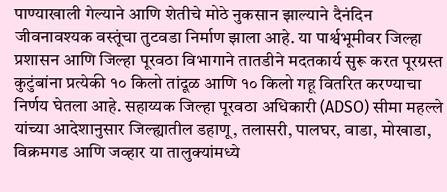पाण्याखाली गेल्याने आणि शेतीचे मोठे नुकसान झाल्याने दैनंदिन जीवनावश्यक वस्तूंचा तुटवडा निर्माण झाला आहे. या पार्श्वभूमीवर जिल्हा प्रशासन आणि जिल्हा पूरवठा विभागाने तातडीने मदतकार्य सुरू करत पूरग्रस्त कुटुंबांना प्रत्येकी १० किलो तांदूळ आणि १० किलो गहू वितरित करण्याचा निर्णय घेतला आहे. सहाय्यक जिल्हा पूरवठा अधिकारी (ADSO) सीमा महल्ले यांच्या आदेशानुसार जिल्ह्यातील डहाणू, तलासरी, पालघर, वाडा, मोखाडा, विक्रमगड आणि जव्हार या तालुक्यांमध्ये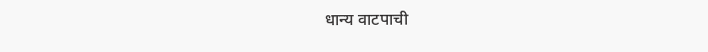धान्य वाटपाची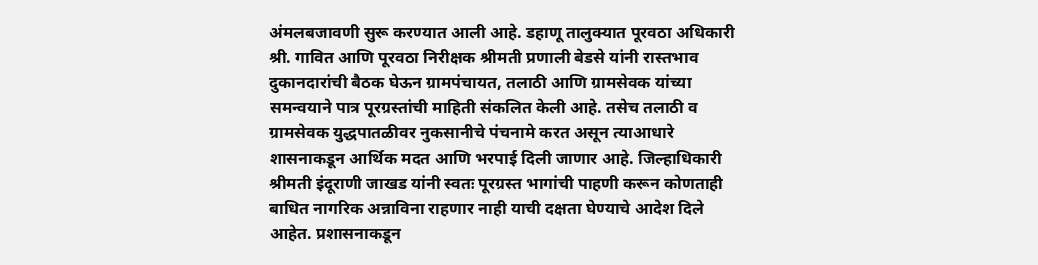अंमलबजावणी सुरू करण्यात आली आहे. डहाणू तालुक्यात पूरवठा अधिकारी श्री. गावित आणि पूरवठा निरीक्षक श्रीमती प्रणाली बेडसे यांनी रास्तभाव दुकानदारांची बैठक घेऊन ग्रामपंचायत, तलाठी आणि ग्रामसेवक यांच्या समन्वयाने पात्र पूरग्रस्तांची माहिती संकलित केली आहे. तसेच तलाठी व ग्रामसेवक युद्धपातळीवर नुकसानीचे पंचनामे करत असून त्याआधारे शासनाकडून आर्थिक मदत आणि भरपाई दिली जाणार आहे. जिल्हाधिकारी श्रीमती इंदूराणी जाखड यांनी स्वतः पूरग्रस्त भागांची पाहणी करून कोणताही बाधित नागरिक अन्नाविना राहणार नाही याची दक्षता घेण्याचे आदेश दिले आहेत. प्रशासनाकडून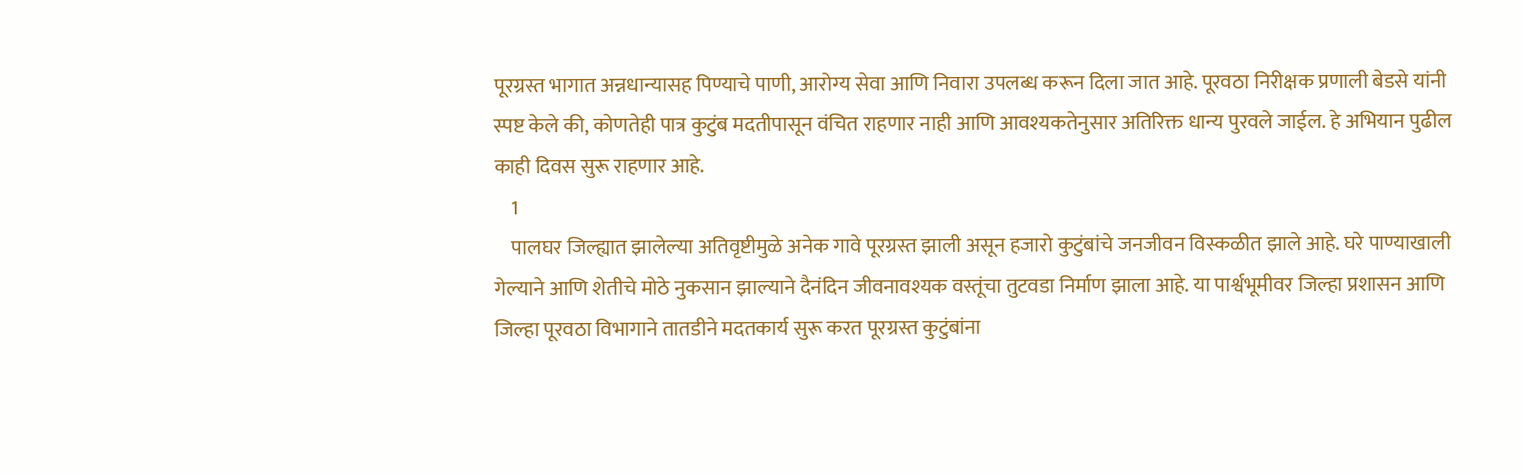पूरग्रस्त भागात अन्नधान्यासह पिण्याचे पाणी, आरोग्य सेवा आणि निवारा उपलब्ध करून दिला जात आहे. पूरवठा निरीक्षक प्रणाली बेडसे यांनी स्पष्ट केले की, कोणतेही पात्र कुटुंब मदतीपासून वंचित राहणार नाही आणि आवश्यकतेनुसार अतिरिक्त धान्य पुरवले जाईल. हे अभियान पुढील काही दिवस सुरू राहणार आहे.
    1
    पालघर जिल्ह्यात झालेल्या अतिवृष्टीमुळे अनेक गावे पूरग्रस्त झाली असून हजारो कुटुंबांचे जनजीवन विस्कळीत झाले आहे. घरे पाण्याखाली गेल्याने आणि शेतीचे मोठे नुकसान झाल्याने दैनंदिन जीवनावश्यक वस्तूंचा तुटवडा निर्माण झाला आहे. या पार्श्वभूमीवर जिल्हा प्रशासन आणि जिल्हा पूरवठा विभागाने तातडीने मदतकार्य सुरू करत पूरग्रस्त कुटुंबांना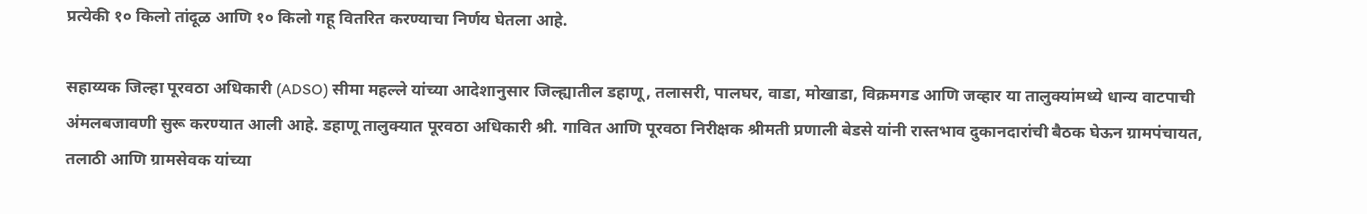प्रत्येकी १० किलो तांदूळ आणि १० किलो गहू वितरित करण्याचा निर्णय घेतला आहे.

सहाय्यक जिल्हा पूरवठा अधिकारी (ADSO) सीमा महल्ले यांच्या आदेशानुसार जिल्ह्यातील डहाणू, तलासरी, पालघर, वाडा, मोखाडा, विक्रमगड आणि जव्हार या तालुक्यांमध्ये धान्य वाटपाची अंमलबजावणी सुरू करण्यात आली आहे. डहाणू तालुक्यात पूरवठा अधिकारी श्री. गावित आणि पूरवठा निरीक्षक श्रीमती प्रणाली बेडसे यांनी रास्तभाव दुकानदारांची बैठक घेऊन ग्रामपंचायत, तलाठी आणि ग्रामसेवक यांच्या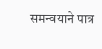समन्वयाने पात्र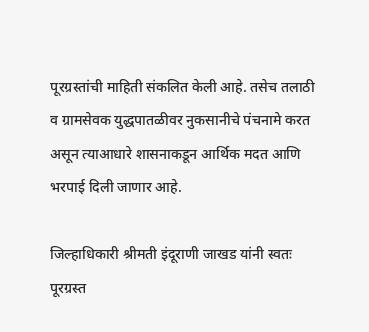पूरग्रस्तांची माहिती संकलित केली आहे. तसेच तलाठी व ग्रामसेवक युद्धपातळीवर नुकसानीचे पंचनामे करत असून त्याआधारे शासनाकडून आर्थिक मदत आणि भरपाई दिली जाणार आहे.

जिल्हाधिकारी श्रीमती इंदूराणी जाखड यांनी स्वतः पूरग्रस्त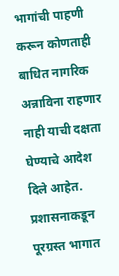भागांची पाहणी करून कोणताही बाधित नागरिक अन्नाविना राहणार नाही याची दक्षता घेण्याचे आदेश दिले आहेत. प्रशासनाकडून पूरग्रस्त भागात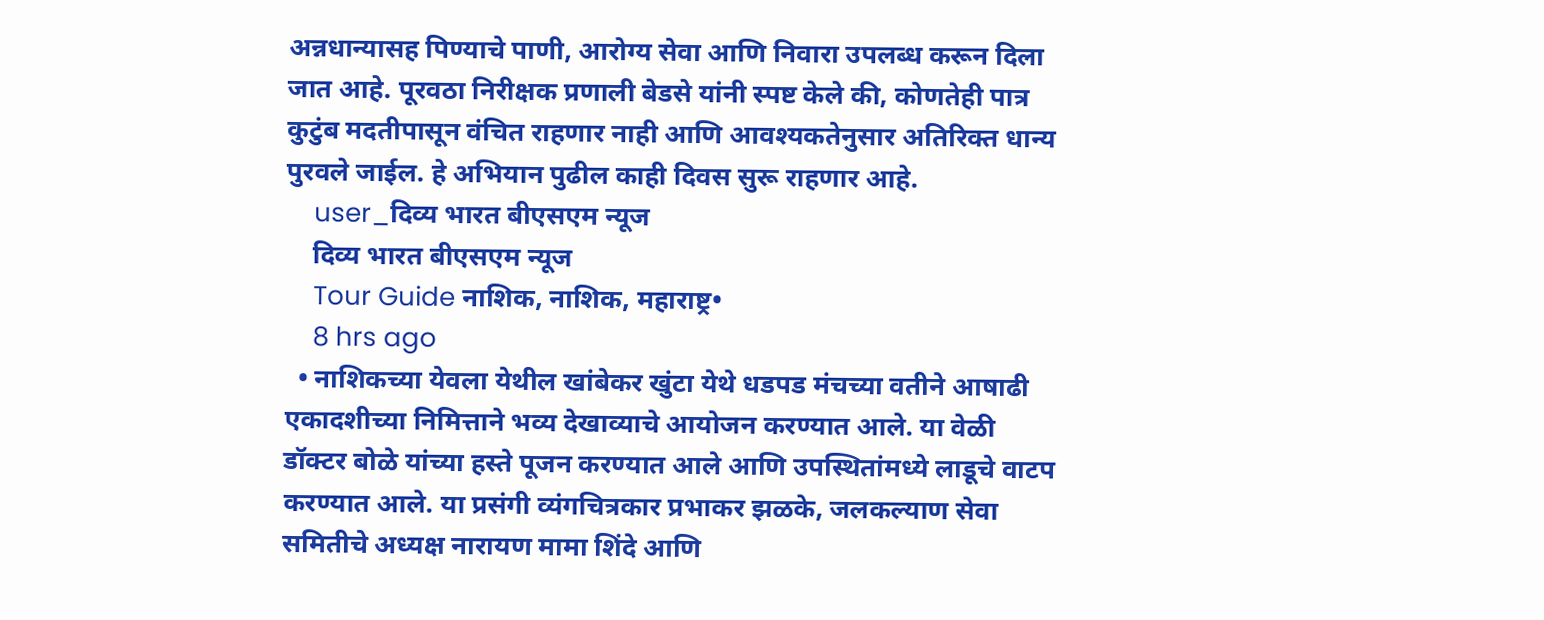अन्नधान्यासह पिण्याचे पाणी, आरोग्य सेवा आणि निवारा उपलब्ध करून दिला जात आहे. पूरवठा निरीक्षक प्रणाली बेडसे यांनी स्पष्ट केले की, कोणतेही पात्र कुटुंब मदतीपासून वंचित राहणार नाही आणि आवश्यकतेनुसार अतिरिक्त धान्य पुरवले जाईल. हे अभियान पुढील काही दिवस सुरू राहणार आहे.
    user_दिव्य भारत बीएसएम न्यूज
    दिव्य भारत बीएसएम न्यूज
    Tour Guide नाशिक, नाशिक, महाराष्ट्र•
    8 hrs ago
  • नाशिकच्या येवला येथील खांबेकर खुंटा येथे धडपड मंचच्या वतीने आषाढी एकादशीच्या निमित्ताने भव्य देखाव्याचे आयोजन करण्यात आले. या वेळी डॉक्टर बोळे यांच्या हस्ते पूजन करण्यात आले आणि उपस्थितांमध्ये लाडूचे वाटप करण्यात आले. या प्रसंगी व्यंगचित्रकार प्रभाकर झळके, जलकल्याण सेवा समितीचे अध्यक्ष नारायण मामा शिंदे आणि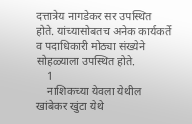दत्तात्रेय नागडेकर सर उपस्थित होते. यांच्यासोबतच अनेक कार्यकर्ते व पदाधिकारी मोठ्या संख्येने सोहळ्याला उपस्थित होते.
    1
    नाशिकच्या येवला येथील खांबेकर खुंटा येथे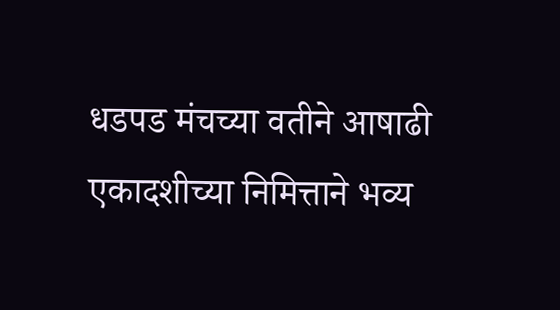धडपड मंचच्या वतीने आषाढी एकादशीच्या निमित्ताने भव्य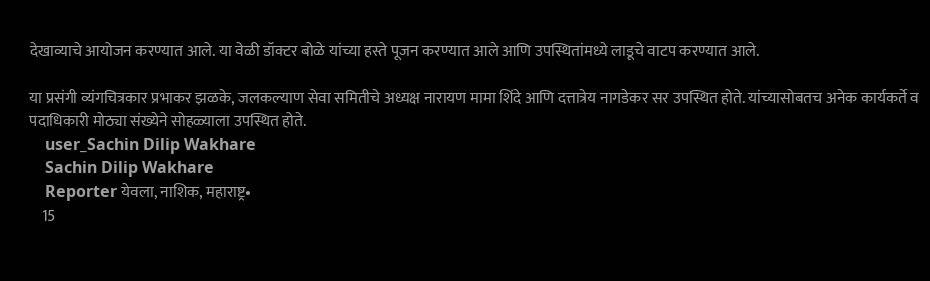देखाव्याचे आयोजन करण्यात आले. या वेळी डॉक्टर बोळे यांच्या हस्ते पूजन करण्यात आले आणि उपस्थितांमध्ये लाडूचे वाटप करण्यात आले.

या प्रसंगी व्यंगचित्रकार प्रभाकर झळके, जलकल्याण सेवा समितीचे अध्यक्ष नारायण मामा शिंदे आणि दत्तात्रेय नागडेकर सर उपस्थित होते. यांच्यासोबतच अनेक कार्यकर्ते व पदाधिकारी मोठ्या संख्येने सोहळ्याला उपस्थित होते.
    user_Sachin Dilip Wakhare
    Sachin Dilip Wakhare
    Reporter येवला, नाशिक, महाराष्ट्र•
    15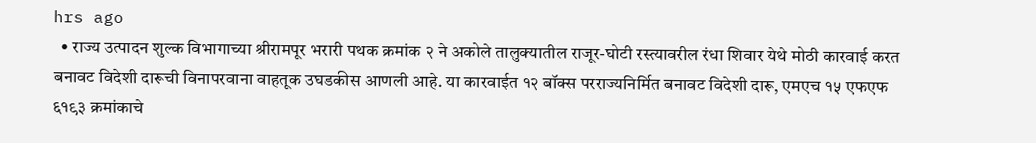hrs ago
  • राज्य उत्पादन शुल्क विभागाच्या श्रीरामपूर भरारी पथक क्रमांक २ ने अकोले तालुक्यातील राजूर-घोटी रस्त्यावरील रंधा शिवार येथे मोठी कारवाई करत बनावट विदेशी दारूची विनापरवाना वाहतूक उघडकीस आणली आहे. या कारवाईत १२ बॉक्स परराज्यनिर्मित बनावट विदेशी दारू, एमएच १५ एफएफ ६१९३ क्रमांकाचे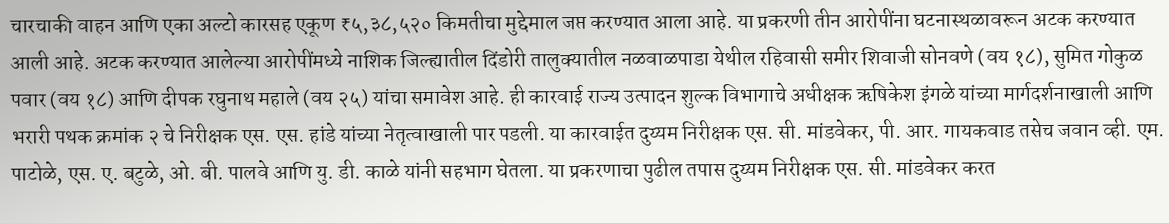चारचाकी वाहन आणि एका अल्टो कारसह एकूण ₹५,३८,५२० किमतीचा मुद्देमाल जप्त करण्यात आला आहे. या प्रकरणी तीन आरोपींना घटनास्थळावरून अटक करण्यात आली आहे. अटक करण्यात आलेल्या आरोपींमध्ये नाशिक जिल्ह्यातील दिंडोरी तालुक्यातील नळवाळपाडा येथील रहिवासी समीर शिवाजी सोनवणे (वय १८), सुमित गोकुळ पवार (वय १८) आणि दीपक रघुनाथ महाले (वय २५) यांचा समावेश आहे. ही कारवाई राज्य उत्पादन शुल्क विभागाचे अधीक्षक ऋषिकेश इंगळे यांच्या मार्गदर्शनाखाली आणि भरारी पथक क्रमांक २ चे निरीक्षक एस. एस. हांडे यांच्या नेतृत्वाखाली पार पडली. या कारवाईत दुय्यम निरीक्षक एस. सी. मांडवेकर, पी. आर. गायकवाड तसेच जवान व्ही. एम. पाटोळे, एस. ए. बटुळे, ओ. बी. पालवे आणि यु. डी. काळे यांनी सहभाग घेतला. या प्रकरणाचा पुढील तपास दुय्यम निरीक्षक एस. सी. मांडवेकर करत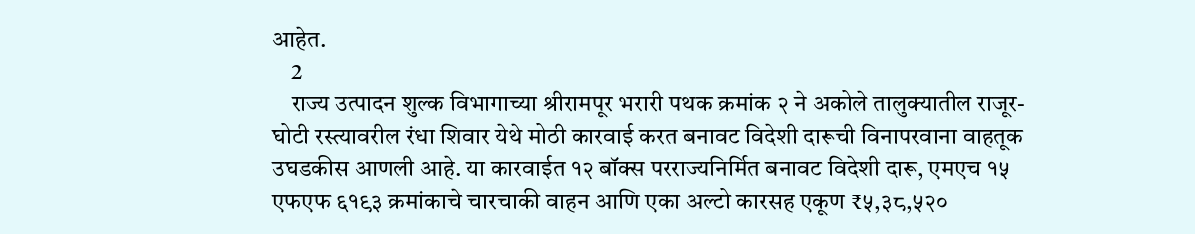आहेत.
    2
    राज्य उत्पादन शुल्क विभागाच्या श्रीरामपूर भरारी पथक क्रमांक २ ने अकोले तालुक्यातील राजूर-घोटी रस्त्यावरील रंधा शिवार येथे मोठी कारवाई करत बनावट विदेशी दारूची विनापरवाना वाहतूक उघडकीस आणली आहे. या कारवाईत १२ बॉक्स परराज्यनिर्मित बनावट विदेशी दारू, एमएच १५ एफएफ ६१९३ क्रमांकाचे चारचाकी वाहन आणि एका अल्टो कारसह एकूण ₹५,३८,५२०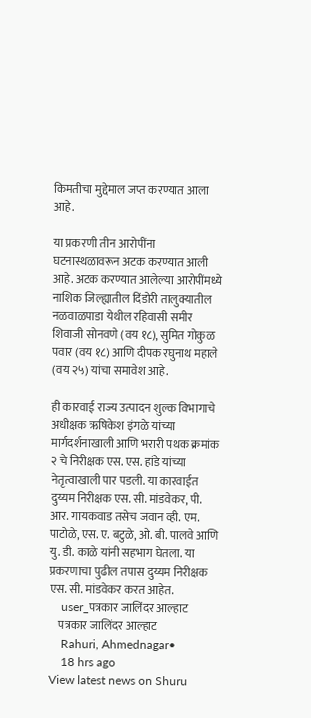किमतीचा मुद्देमाल जप्त करण्यात आला आहे.

या प्रकरणी तीन आरोपींना घटनास्थळावरून अटक करण्यात आली आहे. अटक करण्यात आलेल्या आरोपींमध्ये नाशिक जिल्ह्यातील दिंडोरी तालुक्यातील नळवाळपाडा येथील रहिवासी समीर शिवाजी सोनवणे (वय १८), सुमित गोकुळ पवार (वय १८) आणि दीपक रघुनाथ महाले (वय २५) यांचा समावेश आहे.

ही कारवाई राज्य उत्पादन शुल्क विभागाचे अधीक्षक ऋषिकेश इंगळे यांच्या मार्गदर्शनाखाली आणि भरारी पथक क्रमांक २ चे निरीक्षक एस. एस. हांडे यांच्या नेतृत्वाखाली पार पडली. या कारवाईत दुय्यम निरीक्षक एस. सी. मांडवेकर, पी. आर. गायकवाड तसेच जवान व्ही. एम. पाटोळे, एस. ए. बटुळे, ओ. बी. पालवे आणि यु. डी. काळे यांनी सहभाग घेतला. या प्रकरणाचा पुढील तपास दुय्यम निरीक्षक एस. सी. मांडवेकर करत आहेत.
    user_पत्रकार जालिंदर आल्हाट
    पत्रकार जालिंदर आल्हाट
    Rahuri, Ahmednagar•
    18 hrs ago
View latest news on Shuru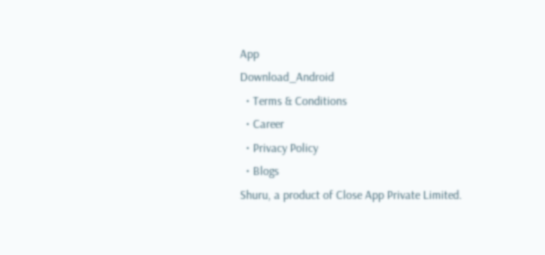App
Download_Android
  • Terms & Conditions
  • Career
  • Privacy Policy
  • Blogs
Shuru, a product of Close App Private Limited.